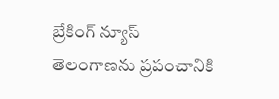బ్రేకింగ్ న్యూస్
తెలంగాణను ప్రపంచానికి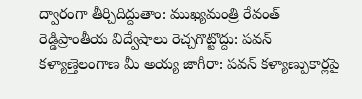ద్వారంగా తీర్చిదిద్దుతాం: ముఖ్యమంత్రి రేవంత్ రెడ్డిప్రాంతీయ విద్వేషాలు రెచ్చగొట్టొద్దు: పవన్ కళ్యాణ్తెలంగాణ మీ అయ్య జాగీరా: పవన్ కళ్యాణ్పుకార్లపై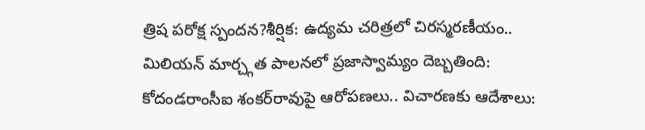త్రిష పరోక్ష స్పందన?శీర్షిక: ఉద్యమ చరిత్రలో చిరస్మరణీయం.. మిలియన్ మార్చ్గత పాలనలో ప్రజాస్వామ్యం దెబ్బతింది: కోదండరాంసీఐ శంకర్‌రావుపై ఆరోపణలు.. విచారణకు ఆదేశాలు: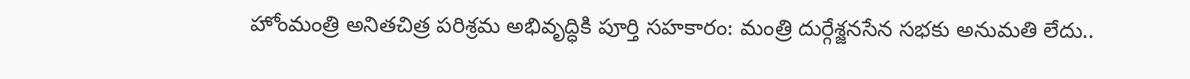హోంమంత్రి అనితచిత్ర పరిశ్రమ అభివృద్ధికి పూర్తి సహకారం: మంత్రి దుర్గేశ్జనసేన సభకు అనుమతి లేదు..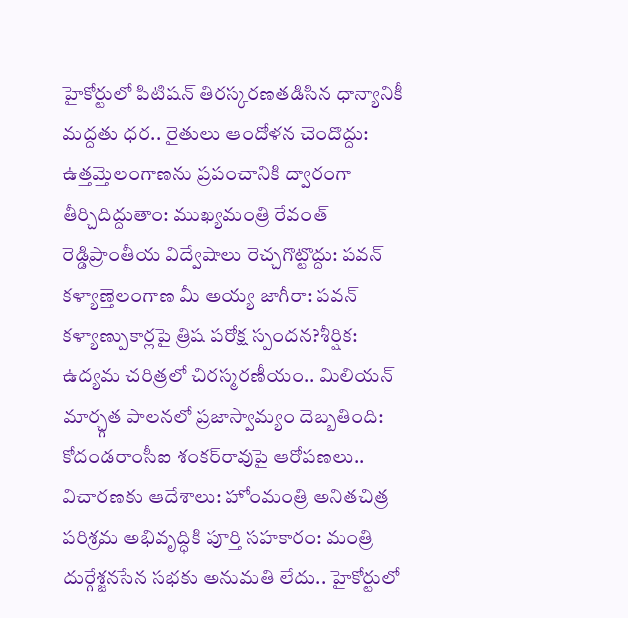హైకోర్టులో పిటిషన్ తిరస్కరణతడిసిన ధాన్యానికీ మద్దతు ధర.. రైతులు ఆందోళన చెందొద్దు: ఉత్తమ్తెలంగాణను ప్రపంచానికి ద్వారంగా తీర్చిదిద్దుతాం: ముఖ్యమంత్రి రేవంత్ రెడ్డిప్రాంతీయ విద్వేషాలు రెచ్చగొట్టొద్దు: పవన్ కళ్యాణ్తెలంగాణ మీ అయ్య జాగీరా: పవన్ కళ్యాణ్పుకార్లపై త్రిష పరోక్ష స్పందన?శీర్షిక: ఉద్యమ చరిత్రలో చిరస్మరణీయం.. మిలియన్ మార్చ్గత పాలనలో ప్రజాస్వామ్యం దెబ్బతింది: కోదండరాంసీఐ శంకర్‌రావుపై ఆరోపణలు.. విచారణకు ఆదేశాలు: హోంమంత్రి అనితచిత్ర పరిశ్రమ అభివృద్ధికి పూర్తి సహకారం: మంత్రి దుర్గేశ్జనసేన సభకు అనుమతి లేదు.. హైకోర్టులో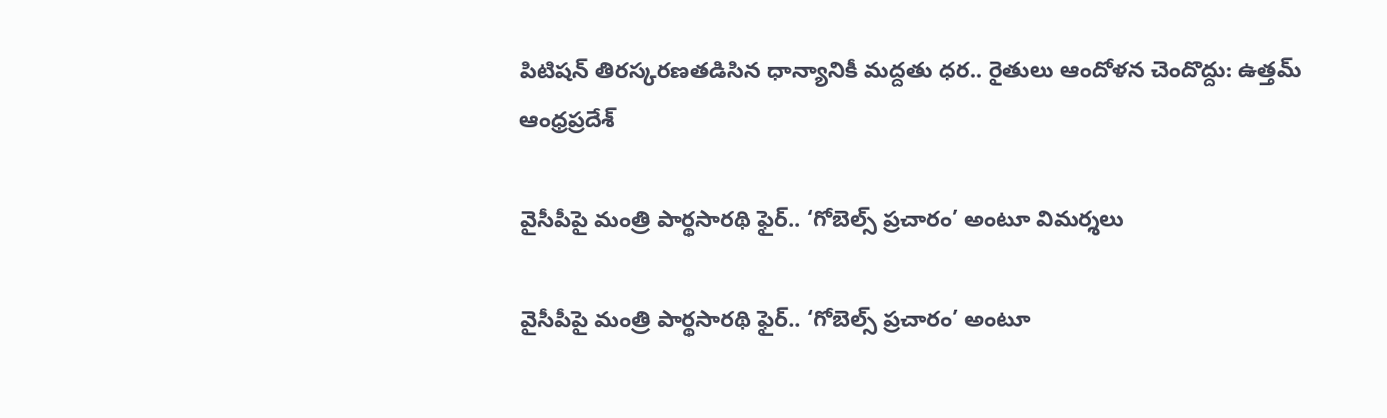పిటిషన్ తిరస్కరణతడిసిన ధాన్యానికీ మద్దతు ధర.. రైతులు ఆందోళన చెందొద్దు: ఉత్తమ్
ఆంధ్రప్రదేశ్

వైసీపీపై మంత్రి పార్థసారథి ఫైర్.. ‘గోబెల్స్ ప్రచారం’ అంటూ విమర్శలు

వైసీపీపై మంత్రి పార్థసారథి ఫైర్.. ‘గోబెల్స్ ప్రచారం’ అంటూ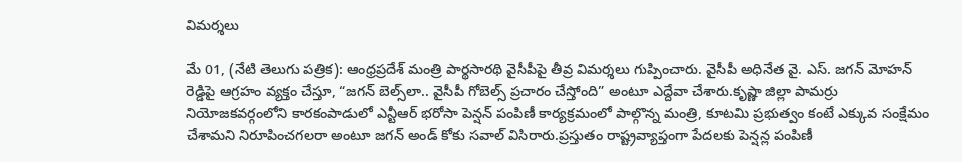విమర్శలు

మే 01, (నేటి తెలుగు పత్రిక): ఆంధ్రప్రదేశ్ మంత్రి పార్థసారథి వైసీపీపై తీవ్ర విమర్శలు గుప్పించారు. వైసీపీ అధినేత వై. ఎస్. జగన్ మోహన్ రెడ్డిపై ఆగ్రహం వ్యక్తం చేస్తూ, “జగన్ బెల్స్‌లా.. వైసీపీ గోబెల్స్ ప్రచారం చేస్తోంది” అంటూ ఎద్దేవా చేశారు.కృష్ణా జిల్లా పామర్రు నియోజకవర్గంలోని కారకంపాడులో ఎన్టీఆర్ భరోసా పెన్షన్ పంపిణీ కార్యక్రమంలో పాల్గొన్న మంత్రి, కూటమి ప్రభుత్వం కంటే ఎక్కువ సంక్షేమం చేశామని నిరూపించగలరా అంటూ జగన్ అండ్ కోకు సవాల్ విసిరారు.ప్రస్తుతం రాష్ట్రవ్యాప్తంగా పేదలకు పెన్షన్ల పంపిణీ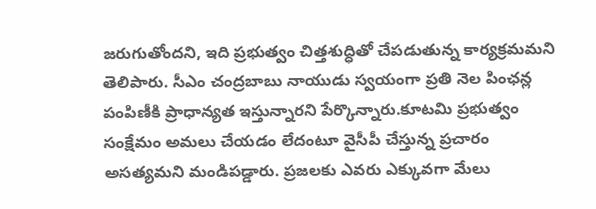జరుగుతోందని, ఇది ప్రభుత్వం చిత్తశుద్ధితో చేపడుతున్న కార్యక్రమమని తెలిపారు. సీఎం చంద్రబాబు నాయుడు స్వయంగా ప్రతి నెల పింఛన్ల పంపిణీకి ప్రాధాన్యత ఇస్తున్నారని పేర్కొన్నారు.కూటమి ప్రభుత్వం సంక్షేమం అమలు చేయడం లేదంటూ వైసీపీ చేస్తున్న ప్రచారం అసత్యమని మండిపడ్డారు. ప్రజలకు ఎవరు ఎక్కువగా మేలు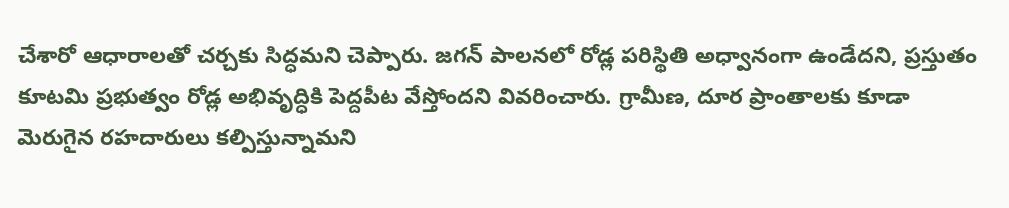చేశారో ఆధారాలతో చర్చకు సిద్ధమని చెప్పారు. జగన్ పాలనలో రోడ్ల పరిస్థితి అధ్వానంగా ఉండేదని, ప్రస్తుతం కూటమి ప్రభుత్వం రోడ్ల అభివృద్ధికి పెద్దపీట వేస్తోందని వివరించారు. గ్రామీణ, దూర ప్రాంతాలకు కూడా మెరుగైన రహదారులు కల్పిస్తున్నామని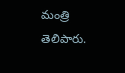మంత్రి తెలిపారు.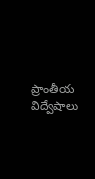ప్రాంతీయ విద్వేషాలు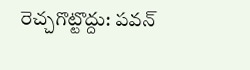రెచ్చగొట్టొద్దు: పవన్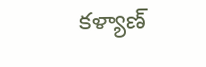కళ్యాణ్